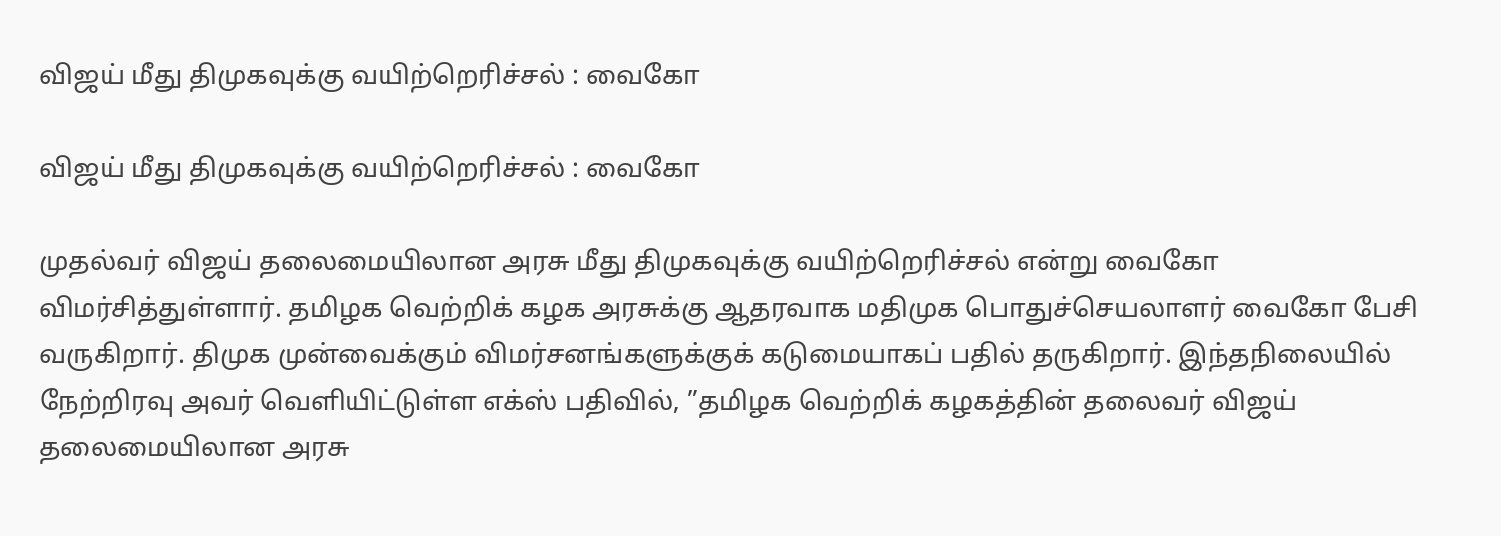விஜய் மீது திமுகவுக்கு வயிற்றெரிச்சல் : வைகோ

விஜய் மீது திமுகவுக்கு வயிற்றெரிச்சல் : வைகோ

முதல்வர் விஜய் தலைமையிலான அரசு மீது திமுகவுக்கு வயிற்றெரிச்சல் என்று வைகோ விமர்சித்துள்ளார். தமிழக வெற்றிக் கழக அரசுக்கு ஆதரவாக மதிமுக பொதுச்செயலாளர் வைகோ பேசி வருகிறார். திமுக முன்வைக்கும் விமர்சனங்களுக்குக் கடுமையாகப் பதில் தருகிறார். இந்தநிலையில் நேற்றிரவு அவர் வெளியிட்டுள்ள எக்ஸ் பதிவில், ”தமிழக வெற்றிக் கழகத்தின் தலைவர் விஜய் தலைமையிலான அரசு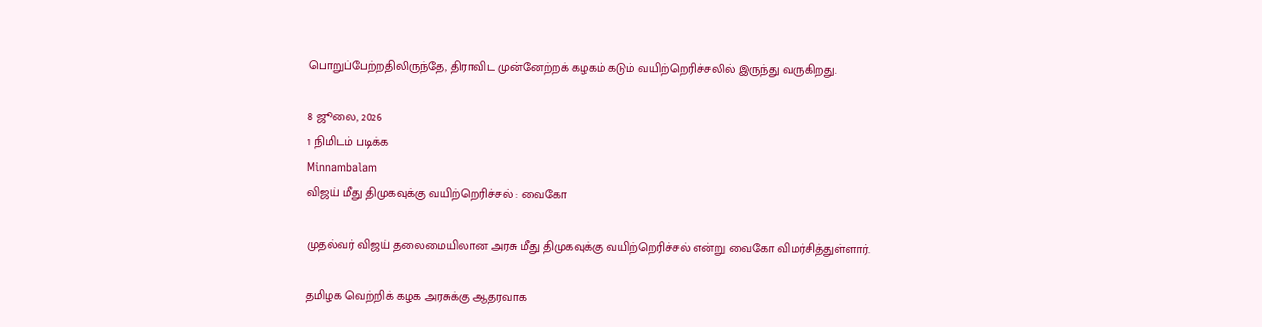பொறுப்பேற்றதிலிருந்தே, திராவிட முன்னேற்றக் கழகம் கடும் வயிற்றெரிச்சலில் இருந்து வருகிறது.

8 ஜூலை, 2026
1 நிமிடம் படிக்க
Minnambalam
விஜய் மீது திமுகவுக்கு வயிற்றெரிச்சல் : வைகோ

முதல்வர் விஜய் தலைமையிலான அரசு மீது திமுகவுக்கு வயிற்றெரிச்சல் என்று வைகோ விமர்சித்துள்ளார்.

தமிழக வெற்றிக் கழக அரசுக்கு ஆதரவாக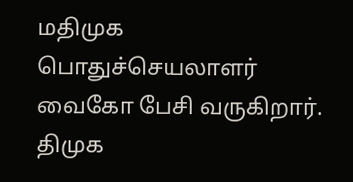மதிமுக பொதுச்செயலாளர் வைகோ பேசி வருகிறார். திமுக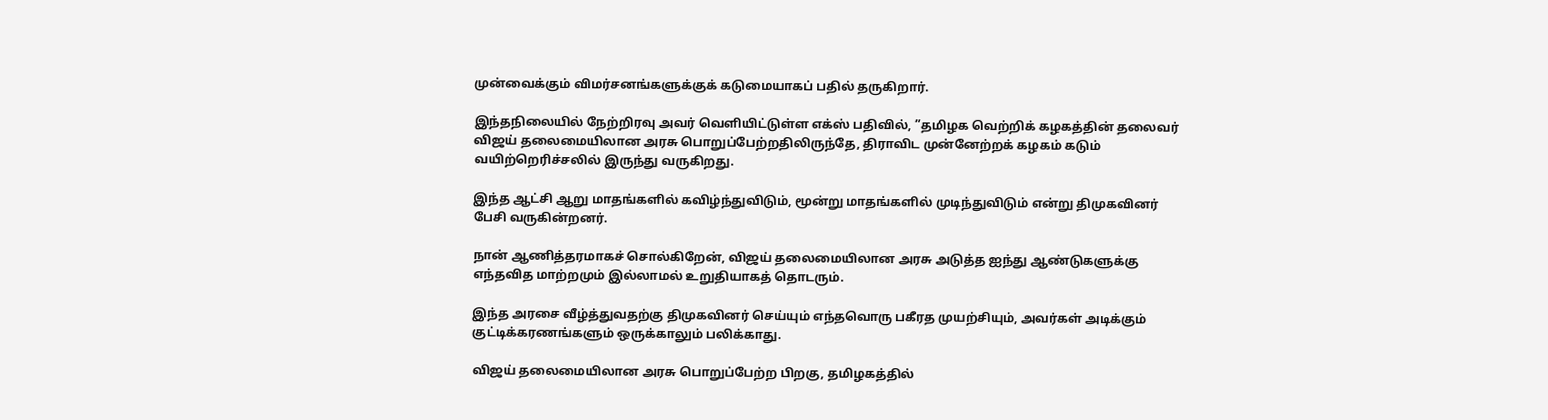முன்வைக்கும் விமர்சனங்களுக்குக் கடுமையாகப் பதில் தருகிறார்.

இந்தநிலையில் நேற்றிரவு அவர் வெளியிட்டுள்ள எக்ஸ் பதிவில், ”தமிழக வெற்றிக் கழகத்தின் தலைவர் விஜய் தலைமையிலான அரசு பொறுப்பேற்றதிலிருந்தே, திராவிட முன்னேற்றக் கழகம் கடும் வயிற்றெரிச்சலில் இருந்து வருகிறது.

இந்த ஆட்சி ஆறு மாதங்களில் கவிழ்ந்துவிடும், மூன்று மாதங்களில் முடிந்துவிடும் என்று திமுகவினர் பேசி வருகின்றனர்.

நான் ஆணித்தரமாகச் சொல்கிறேன், விஜய் தலைமையிலான அரசு அடுத்த ஐந்து ஆண்டுகளுக்கு எந்தவித மாற்றமும் இல்லாமல் உறுதியாகத் தொடரும்.

இந்த அரசை வீழ்த்துவதற்கு திமுகவினர் செய்யும் எந்தவொரு பகீரத முயற்சியும், அவர்கள் அடிக்கும் குட்டிக்கரணங்களும் ஒருக்காலும் பலிக்காது.

விஜய் தலைமையிலான அரசு பொறுப்பேற்ற பிறகு, தமிழகத்தில்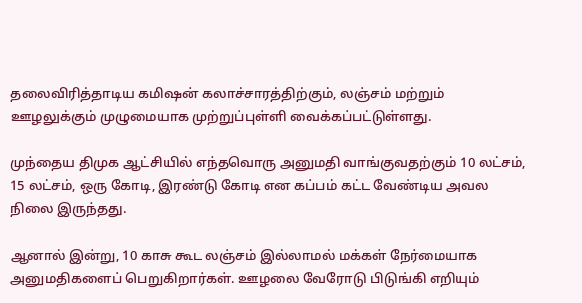தலைவிரித்தாடிய கமிஷன் கலாச்சாரத்திற்கும், லஞ்சம் மற்றும் ஊழலுக்கும் முழுமையாக முற்றுப்புள்ளி வைக்கப்பட்டுள்ளது.

முந்தைய திமுக ஆட்சியில் எந்தவொரு அனுமதி வாங்குவதற்கும் 10 லட்சம், 15 லட்சம், ஒரு கோடி, இரண்டு கோடி என கப்பம் கட்ட வேண்டிய அவல நிலை இருந்தது.

ஆனால் இன்று, 10 காசு கூட லஞ்சம் இல்லாமல் மக்கள் நேர்மையாக அனுமதிகளைப் பெறுகிறார்கள். ஊழலை வேரோடு பிடுங்கி எறியும்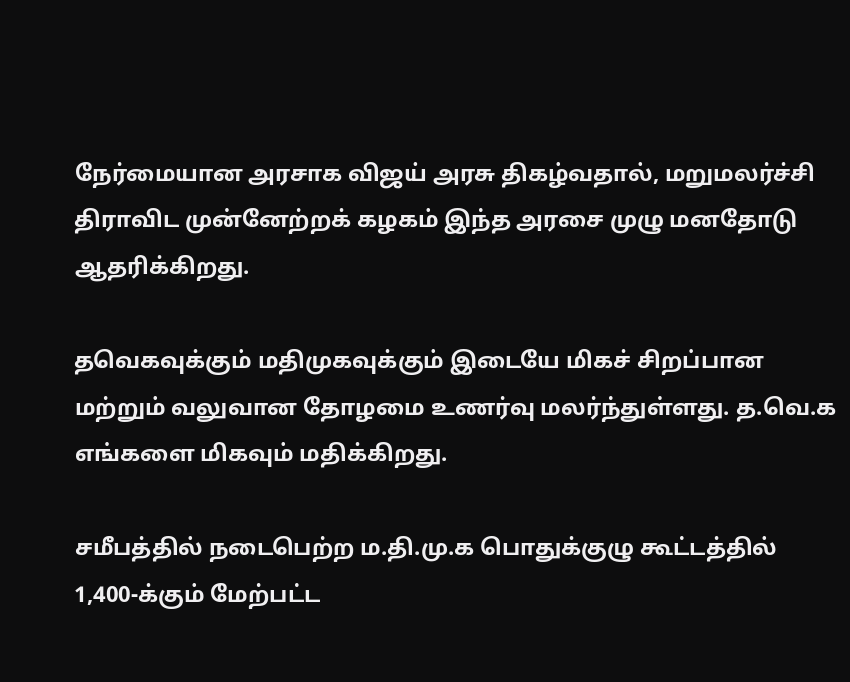நேர்மையான அரசாக விஜய் அரசு திகழ்வதால், மறுமலர்ச்சி திராவிட முன்னேற்றக் கழகம் இந்த அரசை முழு மனதோடு ஆதரிக்கிறது.

தவெகவுக்கும் மதிமுகவுக்கும் இடையே மிகச் சிறப்பான மற்றும் வலுவான தோழமை உணர்வு மலர்ந்துள்ளது. த.வெ.க எங்களை மிகவும் மதிக்கிறது.

சமீபத்தில் நடைபெற்ற ம.தி.மு.க பொதுக்குழு கூட்டத்தில் 1,400-க்கும் மேற்பட்ட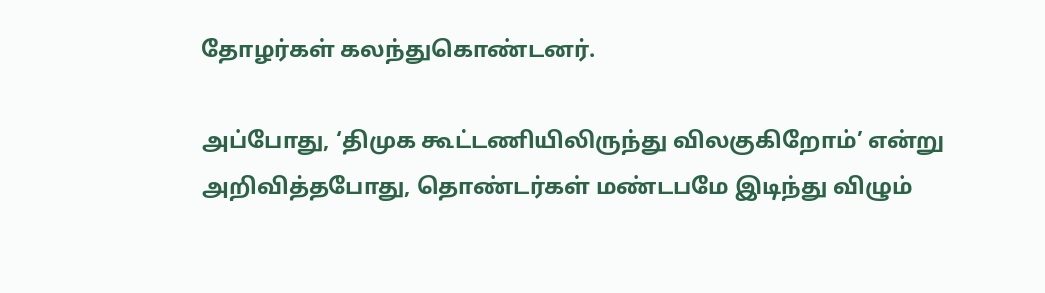தோழர்கள் கலந்துகொண்டனர்.

அப்போது, ‘திமுக கூட்டணியிலிருந்து விலகுகிறோம்’ என்று அறிவித்தபோது, தொண்டர்கள் மண்டபமே இடிந்து விழும்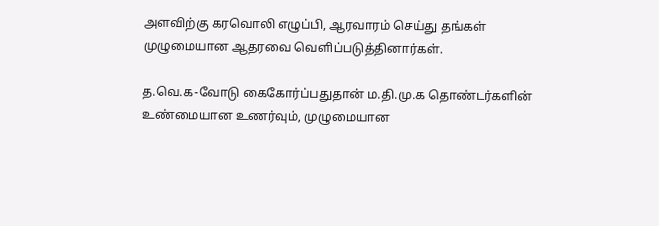அளவிற்கு கரவொலி எழுப்பி, ஆரவாரம் செய்து தங்கள் முழுமையான ஆதரவை வெளிப்படுத்தினார்கள்.

த.வெ.க-வோடு கைகோர்ப்பதுதான் ம.தி.மு.க தொண்டர்களின் உண்மையான உணர்வும், முழுமையான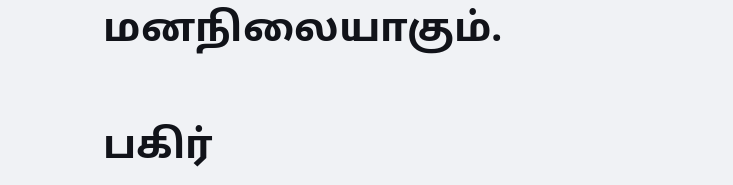மனநிலையாகும்.

பகிர்